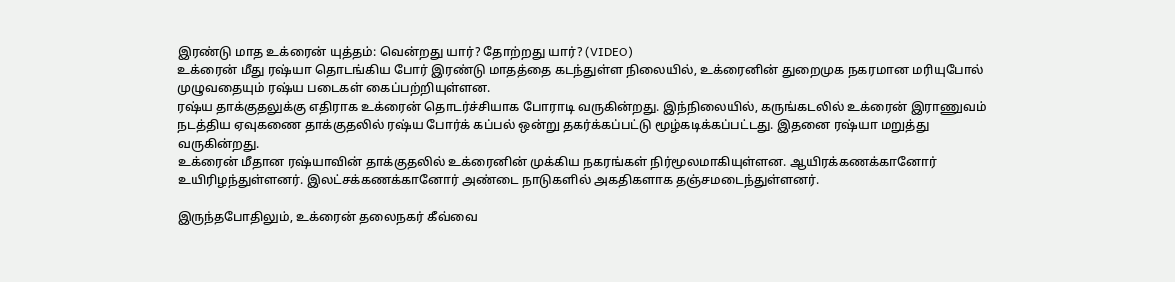இரண்டு மாத உக்ரைன் யுத்தம்: வென்றது யார்? தோற்றது யார்? (VIDEO)
உக்ரைன் மீது ரஷ்யா தொடங்கிய போர் இரண்டு மாதத்தை கடந்துள்ள நிலையில், உக்ரைனின் துறைமுக நகரமான மரியுபோல் முழுவதையும் ரஷ்ய படைகள் கைப்பற்றியுள்ளன.
ரஷ்ய தாக்குதலுக்கு எதிராக உக்ரைன் தொடர்ச்சியாக போராடி வருகின்றது. இந்நிலையில், கருங்கடலில் உக்ரைன் இராணுவம் நடத்திய ஏவுகணை தாக்குதலில் ரஷ்ய போர்க் கப்பல் ஒன்று தகர்க்கப்பட்டு மூழ்கடிக்கப்பட்டது. இதனை ரஷ்யா மறுத்து வருகின்றது.
உக்ரைன் மீதான ரஷ்யாவின் தாக்குதலில் உக்ரைனின் முக்கிய நகரங்கள் நிர்மூலமாகியுள்ளன. ஆயிரக்கணக்கானோர் உயிரிழந்துள்ளனர். இலட்சக்கணக்கானோர் அண்டை நாடுகளில் அகதிகளாக தஞ்சமடைந்துள்ளனர்.

இருந்தபோதிலும், உக்ரைன் தலைநகர் கீவ்வை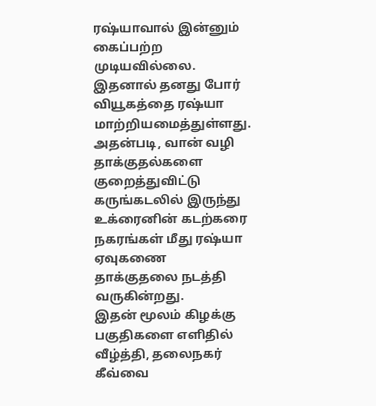ரஷ்யாவால் இன்னும் கைப்பற்ற முடியவில்லை. இதனால் தனது போர் வியூகத்தை ரஷ்யா மாற்றியமைத்துள்ளது. அதன்படி, வான் வழி தாக்குதல்களை குறைத்துவிட்டு கருங்கடலில் இருந்து உக்ரைனின் கடற்கரை நகரங்கள் மீது ரஷ்யா ஏவுகணை தாக்குதலை நடத்தி வருகின்றது.
இதன் மூலம் கிழக்கு பகுதிகளை எளிதில் வீழ்த்தி, தலைநகர் கீவ்வை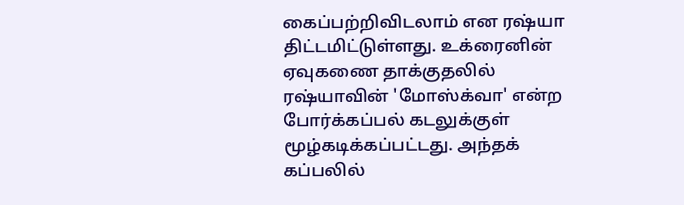கைப்பற்றிவிடலாம் என ரஷ்யா திட்டமிட்டுள்ளது. உக்ரைனின் ஏவுகணை தாக்குதலில் ரஷ்யாவின் 'மோஸ்க்வா' என்ற போர்க்கப்பல் கடலுக்குள் மூழ்கடிக்கப்பட்டது. அந்தக் கப்பலில்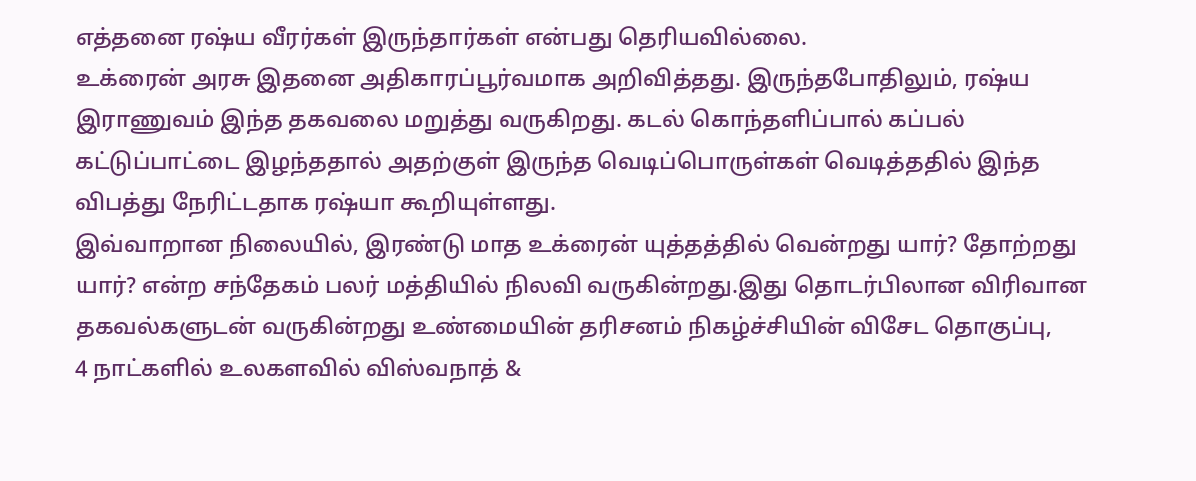எத்தனை ரஷ்ய வீரர்கள் இருந்தார்கள் என்பது தெரியவில்லை.
உக்ரைன் அரசு இதனை அதிகாரப்பூர்வமாக அறிவித்தது. இருந்தபோதிலும், ரஷ்ய இராணுவம் இந்த தகவலை மறுத்து வருகிறது. கடல் கொந்தளிப்பால் கப்பல் கட்டுப்பாட்டை இழந்ததால் அதற்குள் இருந்த வெடிப்பொருள்கள் வெடித்ததில் இந்த விபத்து நேரிட்டதாக ரஷ்யா கூறியுள்ளது.
இவ்வாறான நிலையில், இரண்டு மாத உக்ரைன் யுத்தத்தில் வென்றது யார்? தோற்றது யார்? என்ற சந்தேகம் பலர் மத்தியில் நிலவி வருகின்றது.இது தொடர்பிலான விரிவான தகவல்களுடன் வருகின்றது உண்மையின் தரிசனம் நிகழ்ச்சியின் விசேட தொகுப்பு,
4 நாட்களில் உலகளவில் விஸ்வநாத் &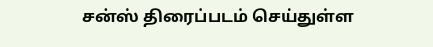சன்ஸ் திரைப்படம் செய்துள்ள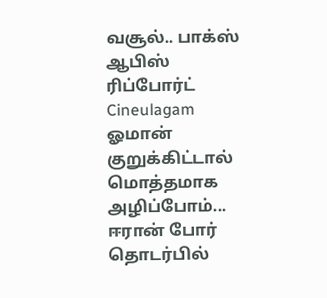வசூல்.. பாக்ஸ் ஆபிஸ் ரிப்போர்ட் Cineulagam
ஓமான் குறுக்கிட்டால் மொத்தமாக அழிப்போம்... ஈரான் போர் தொடர்பில்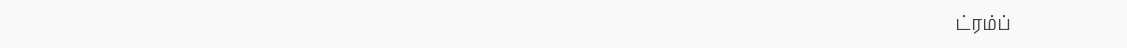ட்ரம்ப்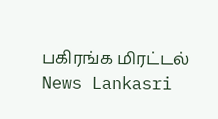பகிரங்க மிரட்டல் News Lankasri